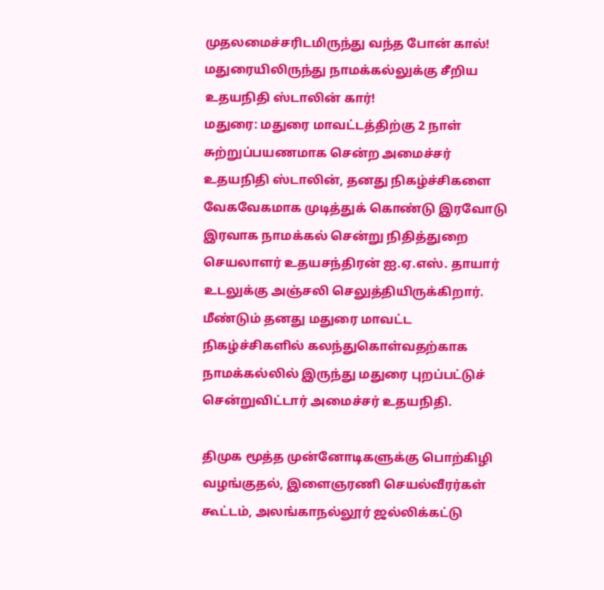முதலமைச்சரிடமிருந்து வந்த போன் கால்! மதுரையிலிருந்து நாமக்கல்லுக்கு சீறிய உதயநிதி ஸ்டாலின் கார்!
மதுரை: மதுரை மாவட்டத்திற்கு 2 நாள் சுற்றுப்பயணமாக சென்ற அமைச்சர் உதயநிதி ஸ்டாலின், தனது நிகழ்ச்சிகளை வேகவேகமாக முடித்துக் கொண்டு இரவோடு இரவாக நாமக்கல் சென்று நிதித்துறை செயலாளர் உதயசந்திரன் ஐ.ஏ.எஸ். தாயார் உடலுக்கு அஞ்சலி செலுத்தியிருக்கிறார்.
மீண்டும் தனது மதுரை மாவட்ட நிகழ்ச்சிகளில் கலந்துகொள்வதற்காக நாமக்கல்லில் இருந்து மதுரை புறப்பட்டுச் சென்றுவிட்டார் அமைச்சர் உதயநிதி.

திமுக மூத்த முன்னோடிகளுக்கு பொற்கிழி வழங்குதல், இளைஞரணி செயல்வீரர்கள் கூட்டம், அலங்காநல்லூர் ஜல்லிக்கட்டு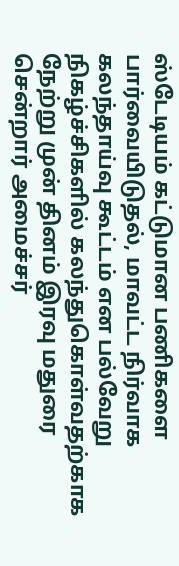ஸ்டேடியம் கட்டுமான பணிகளை பார்வையிடுதல், மாவட்ட நிர்வாக கலந்தாய்வு கூட்டம் என பல்வேறு நிகழ்ச்சிகளில் கலந்துகொள்வதற்காக நேற்று முன் தினம் இரவு மதுரை சென்றார் அமைச்சர்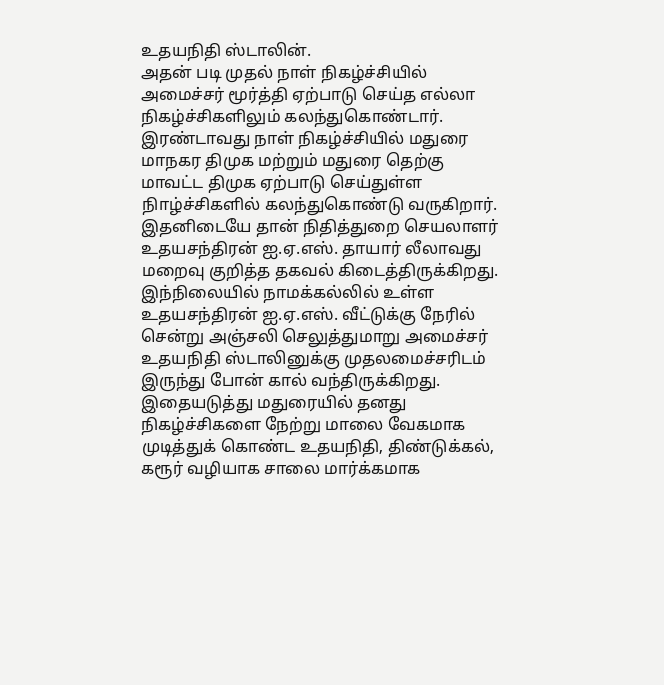உதயநிதி ஸ்டாலின்.
அதன் படி முதல் நாள் நிகழ்ச்சியில் அமைச்சர் மூர்த்தி ஏற்பாடு செய்த எல்லா நிகழ்ச்சிகளிலும் கலந்துகொண்டார். இரண்டாவது நாள் நிகழ்ச்சியில் மதுரை மாநகர திமுக மற்றும் மதுரை தெற்கு மாவட்ட திமுக ஏற்பாடு செய்துள்ள நிாழ்ச்சிகளில் கலந்துகொண்டு வருகிறார். இதனிடையே தான் நிதித்துறை செயலாளர் உதயசந்திரன் ஐ.ஏ.எஸ். தாயார் லீலாவது மறைவு குறித்த தகவல் கிடைத்திருக்கிறது.
இந்நிலையில் நாமக்கல்லில் உள்ள உதயசந்திரன் ஐ.ஏ.எஸ். வீட்டுக்கு நேரில் சென்று அஞ்சலி செலுத்துமாறு அமைச்சர் உதயநிதி ஸ்டாலினுக்கு முதலமைச்சரிடம் இருந்து போன் கால் வந்திருக்கிறது. இதையடுத்து மதுரையில் தனது நிகழ்ச்சிகளை நேற்று மாலை வேகமாக முடித்துக் கொண்ட உதயநிதி, திண்டுக்கல், கரூர் வழியாக சாலை மார்க்கமாக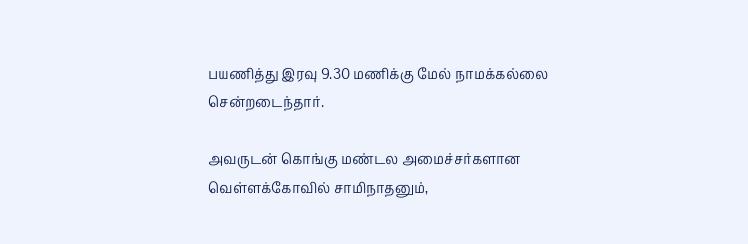பயணித்து இரவு 9.30 மணிக்கு மேல் நாமக்கல்லை சென்றடைந்தார்.

அவருடன் கொங்கு மண்டல அமைச்சர்களான வெள்ளக்கோவில் சாமிநாதனும்,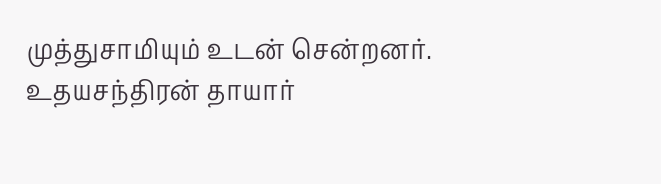முத்துசாமியும் உடன் சென்றனர். உதயசந்திரன் தாயார்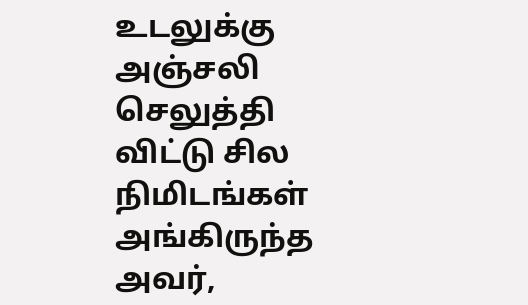உடலுக்கு அஞ்சலி செலுத்தி விட்டு சில நிமிடங்கள் அங்கிருந்த அவர்,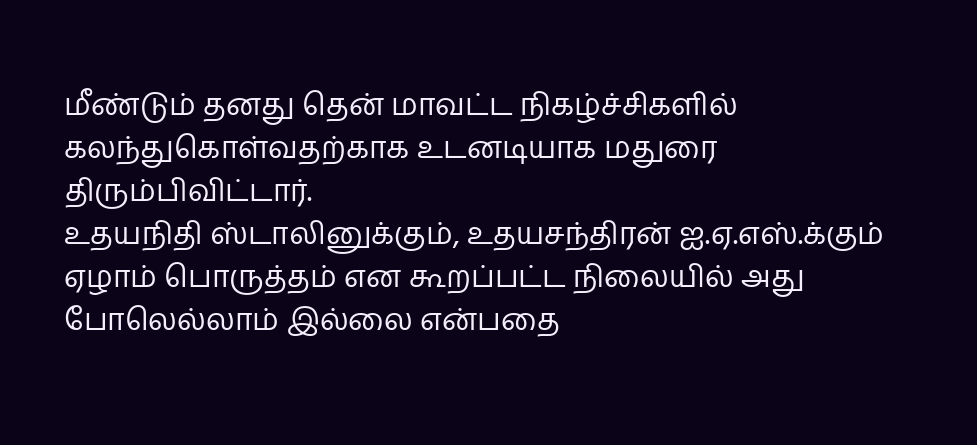மீண்டும் தனது தென் மாவட்ட நிகழ்ச்சிகளில் கலந்துகொள்வதற்காக உடனடியாக மதுரை திரும்பிவிட்டார்.
உதயநிதி ஸ்டாலினுக்கும், உதயசந்திரன் ஐ.ஏ.எஸ்.க்கும் ஏழாம் பொருத்தம் என கூறப்பட்ட நிலையில் அது போலெல்லாம் இல்லை என்பதை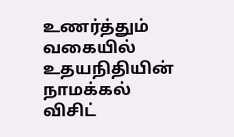உணர்த்தும் வகையில் உதயநிதியின் நாமக்கல் விசிட்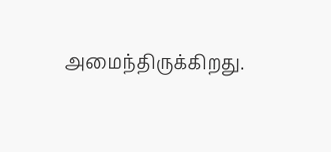அமைந்திருக்கிறது.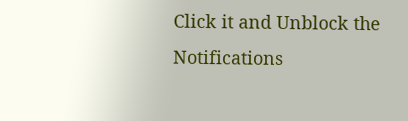Click it and Unblock the Notifications